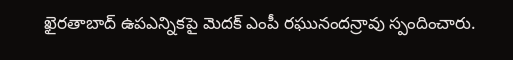ఖైరతాబాద్ ఉపఎన్నికపై మెదక్ ఎంపీ రఘునందన్రావు స్పందించారు.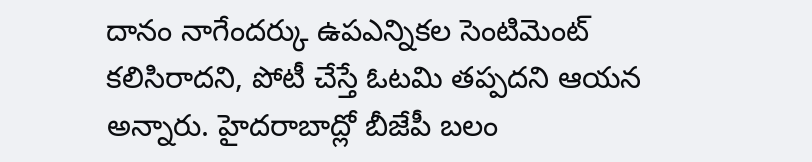దానం నాగేందర్కు ఉపఎన్నికల సెంటిమెంట్ కలిసిరాదని, పోటీ చేస్తే ఓటమి తప్పదని ఆయన అన్నారు. హైదరాబాద్లో బీజేపీ బలం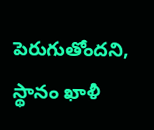పెరుగుతోందని, స్థానం ఖాళీ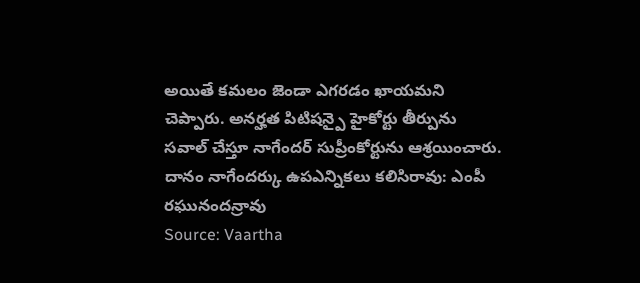అయితే కమలం జెండా ఎగరడం ఖాయమని చెప్పారు. అనర్హత పిటిషన్పై హైకోర్టు తీర్పును సవాల్ చేస్తూ నాగేందర్ సుప్రీంకోర్టును ఆశ్రయించారు.
దానం నాగేందర్కు ఉపఎన్నికలు కలిసిరావు: ఎంపీ రఘునందన్రావు
Source: Vaartha